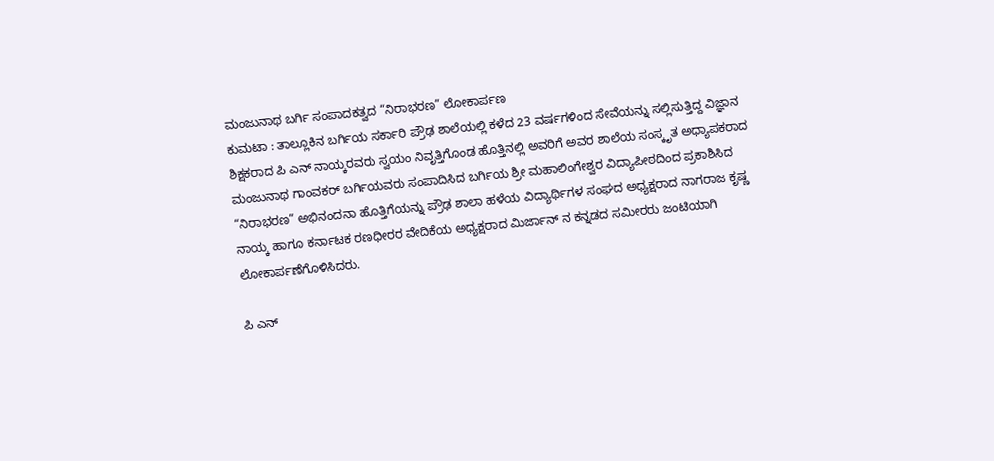ಮಂಜುನಾಥ ಬರ್ಗಿ ಸಂಪಾದಕತ್ವದ “ನಿರಾಭರಣ” ಲೋಕಾರ್ಪಣ
ಕುಮಟಾ : ತಾಲ್ಲೂಕಿನ ಬರ್ಗಿಯ ಸರ್ಕಾರಿ ಪ್ರೌಢ ಶಾಲೆಯಲ್ಲಿ ಕಳೆದ 23 ವರ್ಷಗಳಿಂದ ಸೇವೆಯನ್ನು ಸಲ್ಲಿಸುತ್ತಿದ್ದ ವಿಜ್ಞಾನ ಶಿಕ್ಷಕರಾದ ಪಿ ಎನ್ ನಾಯ್ಕರವರು ಸ್ವಯಂ ನಿವೃತ್ತಿಗೊಂಡ ಹೊತ್ತಿನಲ್ಲಿ ಅವರಿಗೆ ಅವರ ಶಾಲೆಯ ಸಂಸ್ಕೃತ ಅಧ್ಯಾಪಕರಾದ ಮಂಜುನಾಥ ಗಾಂವಕರ್ ಬರ್ಗಿಯವರು ಸಂಪಾದಿಸಿದ ಬರ್ಗಿಯ ಶ್ರೀ ಮಹಾಲಿಂಗೇಶ್ವರ ವಿದ್ಯಾಪೀಠದಿಂದ ಪ್ರಕಾಶಿಸಿದ “ನಿರಾಭರಣ” ಅಭಿನಂದನಾ ಹೊತ್ತಿಗೆಯನ್ನು ಪ್ರೌಢ ಶಾಲಾ ಹಳೆಯ ವಿದ್ಯಾರ್ಥಿಗಳ ಸಂಘದ ಅಧ್ಯಕ್ಷರಾದ ನಾಗರಾಜ ಕೃಷ್ಣ ನಾಯ್ಕ ಹಾಗೂ ಕರ್ನಾಟಕ ರಣಧೀರರ ವೇದಿಕೆಯ ಅಧ್ಯಕ್ಷರಾದ ಮಿರ್ಜಾನ್ ನ ಕನ್ನಡದ ಸಮೀರರು ಜಂಟಿಯಾಗಿ ಲೋಕಾರ್ಪಣೆಗೊಳಿಸಿದರು.

ಪಿ ಎನ್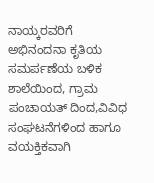ನಾಯ್ಕರವರಿಗೆ ಅಭಿನಂದನಾ ಕೃತಿಯ ಸಮರ್ಪಣೆಯ ಬಳಿಕ ಶಾಲೆಯಿಂದ, ಗ್ರಾಮ ಪಂಚಾಯತ್ ದಿಂದ,ವಿವಿಧ ಸಂಘಟನೆಗಳಿಂದ ಹಾಗೂ ವಯಕ್ತಿಕವಾಗಿ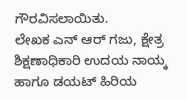ಗೌರವಿಸಲಾಯಿತು.
ಲೇಖಕ ಎನ್ ಆರ್ ಗಜು, ಕ್ಷೇತ್ರ ಶಿಕ್ಷಣಾಧಿಕಾರಿ ಉದಯ ನಾಯ್ಕ ಹಾಗೂ ಡಯಟ್ ಹಿರಿಯ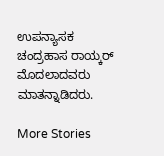ಉಪನ್ಯಾಸಕ ಚಂದ್ರಹಾಸ ರಾಯ್ಕರ್ ಮೊದಲಾದವರು ಮಾತನ್ನಾಡಿದರು.

More Stories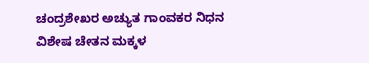ಚಂದ್ರಶೇಖರ ಅಚ್ಯುತ ಗಾಂವಕರ ನಿಧನ
ವಿಶೇಷ ಚೇತನ ಮಕ್ಕಳ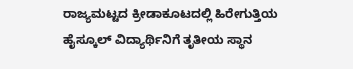ರಾಜ್ಯಮಟ್ಟದ ಕ್ರೀಡಾಕೂಟದಲ್ಲಿ ಹಿರೇಗುತ್ತಿಯ ಹೈಸ್ಕೂಲ್ ವಿದ್ಯಾರ್ಥಿನಿಗೆ ತೃತೀಯ ಸ್ಥಾನ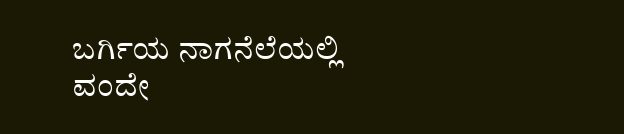ಬರ್ಗಿಯ ನಾಗನೆಲೆಯಲ್ಲಿ ವಂದೇ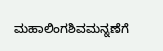ಮಹಾಲಿಂಗಶಿವಮನ್ನಣೆಗೆ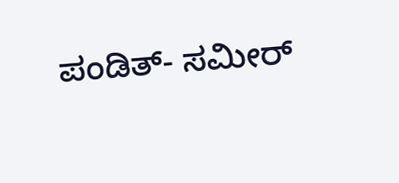ಪಂಡಿತ್- ಸಮೀರ್